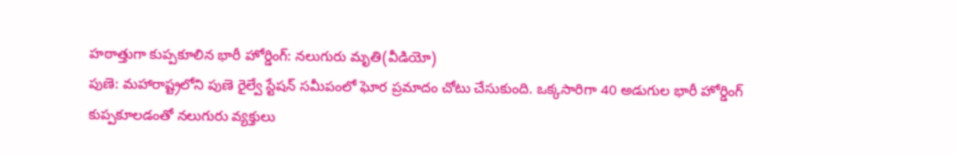హఠాత్తుగా కుప్పకూలిన భారీ హోర్డింగ్: నలుగురు మృతి(వీడియో)
పుణె: మహారాష్ట్రలోని పుణె రైల్వే స్టేషన్ సమీపంలో ఘోర ప్రమాదం చోటు చేసుకుంది. ఒక్కసారిగా 40 అడుగుల భారీ హోర్డింగ్ కుప్పకూలడంతో నలుగురు వ్యక్తులు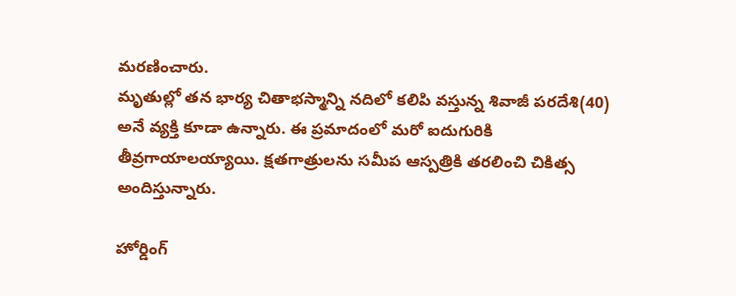మరణించారు.
మృతుల్లో తన భార్య చితాభస్మాన్ని నదిలో కలిపి వస్తున్న శివాజీ పరదేశి(40) అనే వ్యక్తి కూడా ఉన్నారు. ఈ ప్రమాదంలో మరో ఐదుగురికి తీవ్రగాయాలయ్యాయి. క్షతగాత్రులను సమీప ఆస్పత్రికి తరలించి చికిత్స అందిస్తున్నారు.

హోర్డింగ్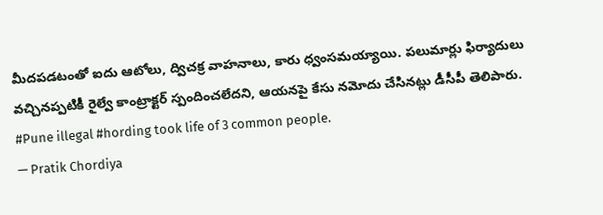మీదపడటంతో ఐదు ఆటోలు, ద్విచక్ర వాహనాలు, కారు ధ్వంసమయ్యాయి. పలుమార్లు ఫిర్యాదులు వచ్చినప్పటికీ రైల్వే కాంట్రాక్టర్ స్పందించలేదని, ఆయనపై కేసు నమోదు చేసినట్లు డీసీపీ తెలిపారు.
#Pune illegal #hording took life of 3 common people.
— Pratik Chordiya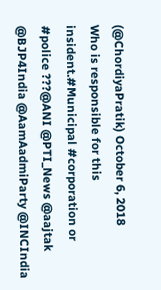(@ChordiyaPratik) October 6, 2018
Who is responsible for this insident.#Municipal #corporation or #police ???@ANI @PTI_News @aajtak @BJP4India @AamAadmiParty @INCIndia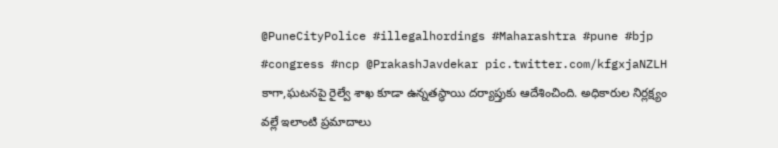@PuneCityPolice #illegalhordings #Maharashtra #pune #bjp #congress #ncp @PrakashJavdekar pic.twitter.com/kfgxjaNZLH
కాగా,ఘటనపై రైల్వే శాఖ కూడా ఉన్నతస్థాయి దర్యాప్తుకు ఆదేశించింది. అధికారుల నిర్లక్ష్యం వల్లే ఇలాంటి ప్రమాదాలు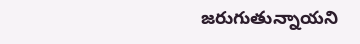జరుగుతున్నాయని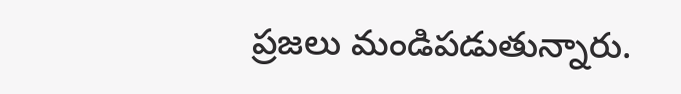ప్రజలు మండిపడుతున్నారు.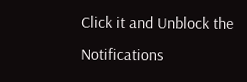Click it and Unblock the Notifications